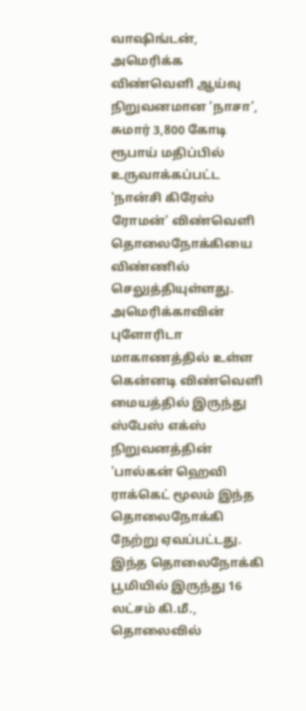வாஷிங்டன், அமெரிக்க விண்வெளி ஆய்வு நிறுவனமான ‘நாசா’, சுமார் 3,800 கோடி ரூபாய் மதிப்பில் உருவாக்கப்பட்ட 'நான்சி கிரேஸ் ரோமன்' விண்வெளி தொலைநோக்கியை விண்ணில் செலுத்தியுள்ளது. அமெரிக்காவின் புளோரிடா மாகாணத்தில் உள்ள கென்னடி விண்வெளி மையத்தில் இருந்து ஸ்பேஸ் எக்ஸ் நிறுவனத்தின் 'பால்கன் ஹெவி ராக்கெட் மூலம் இந்த தொலைநோக்கி நேற்று ஏவப்பட்டது. இந்த தொலைநோக்கி பூமியில் இருந்து 16 லட்சம் கி.மீ., தொலைவில்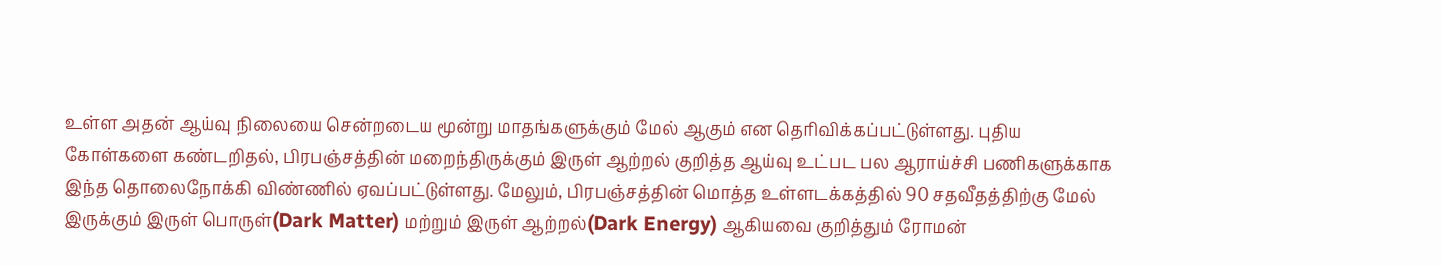உள்ள அதன் ஆய்வு நிலையை சென்றடைய மூன்று மாதங்களுக்கும் மேல் ஆகும் என தெரிவிக்கப்பட்டுள்ளது. புதிய கோள்களை கண்டறிதல், பிரபஞ்சத்தின் மறைந்திருக்கும் இருள் ஆற்றல் குறித்த ஆய்வு உட்பட பல ஆராய்ச்சி பணிகளுக்காக இந்த தொலைநோக்கி விண்ணில் ஏவப்பட்டுள்ளது. மேலும், பிரபஞ்சத்தின் மொத்த உள்ளடக்கத்தில் 90 சதவீதத்திற்கு மேல் இருக்கும் இருள் பொருள்(Dark Matter) மற்றும் இருள் ஆற்றல்(Dark Energy) ஆகியவை குறித்தும் ரோமன்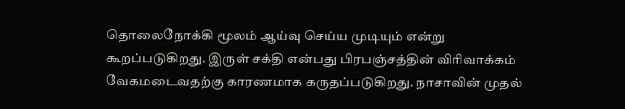தொலைநோக்கி மூலம் ஆய்வு செய்ய முடியும் என்று கூறப்படுகிறது. இருள் சக்தி என்பது பிரபஞ்சத்தின் விரிவாக்கம் வேகமடைவதற்கு காரணமாக கருதப்படுகிறது. நாசாவின் முதல்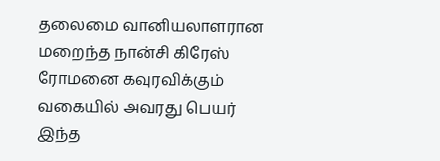தலைமை வானியலாளரான மறைந்த நான்சி கிரேஸ் ரோமனை கவுரவிக்கும் வகையில் அவரது பெயர் இந்த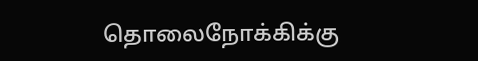தொலைநோக்கிக்கு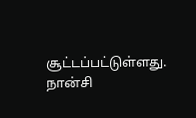சூட்டப்பட்டுள்ளது. நான்சி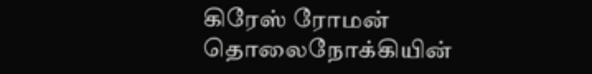கிரேஸ் ரோமன் தொலைநோக்கியின்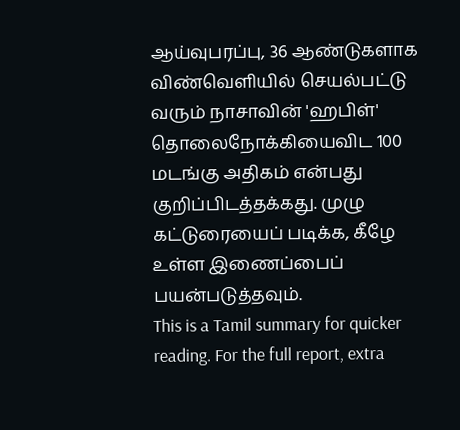ஆய்வுபரப்பு, 36 ஆண்டுகளாக விண்வெளியில் செயல்பட்டு வரும் நாசாவின் 'ஹபிள்' தொலைநோக்கியைவிட 100 மடங்கு அதிகம் என்பது குறிப்பிடத்தக்கது. முழு கட்டுரையைப் படிக்க, கீழே உள்ள இணைப்பைப் பயன்படுத்தவும்.
This is a Tamil summary for quicker reading. For the full report, extra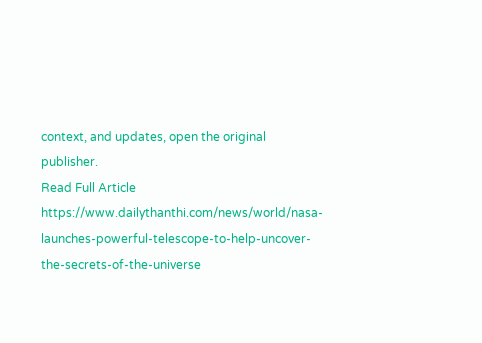context, and updates, open the original publisher.
Read Full Article
https://www.dailythanthi.com/news/world/nasa-launches-powerful-telescope-to-help-uncover-the-secrets-of-the-universe